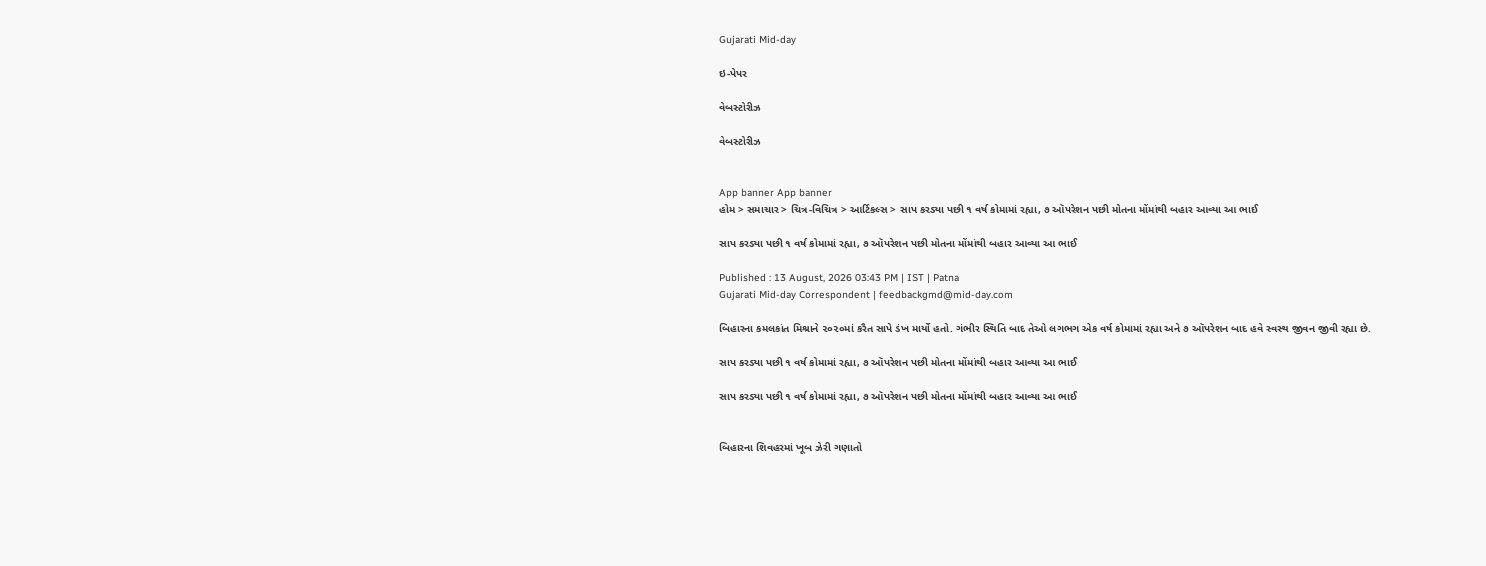Gujarati Mid-day

ઇ-પેપર

વેબસ્ટોરીઝ

વેબસ્ટોરીઝ


App banner App banner
હોમ > સમાચાર > ચિત્ર-વિચિત્ર > આર્ટિકલ્સ > સાપ કરડ્યા પછી ૧ વર્ષ કોમામાં રહ્યા, ૭ ઑપરેશન પછી મોતના મોંમાંથી બહાર આવ્યા આ ભાઈ

સાપ કરડ્યા પછી ૧ વર્ષ કોમામાં રહ્યા, ૭ ઑપરેશન પછી મોતના મોંમાંથી બહાર આવ્યા આ ભાઈ

Published : 13 August, 2026 03:43 PM | IST | Patna
Gujarati Mid-day Correspondent | feedbackgmd@mid-day.com

બિહારના કમલકાંત મિશ્રાને ૨૦૨૦માં કરૈત સાપે ડંખ માર્યો હતો. ગંભીર સ્થિતિ બાદ તેઓ લગભગ એક વર્ષ કોમામાં રહ્યા અને ૭ ઑપરેશન બાદ હવે સ્વસ્થ જીવન જીવી રહ્યા છે.

સાપ કરડ્યા પછી ૧ વર્ષ કોમામાં રહ્યા, ૭ ઑપરેશન પછી મોતના મોંમાંથી બહાર આવ્યા આ ભાઈ

સાપ કરડ્યા પછી ૧ વર્ષ કોમામાં રહ્યા, ૭ ઑપરેશન પછી મોતના મોંમાંથી બહાર આવ્યા આ ભાઈ


બિહારના શિવહરમાં ખૂબ ઝેરી ગણાતો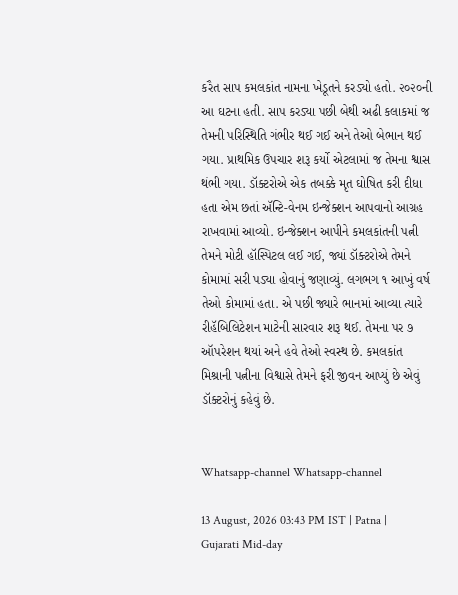કરૈત સાપ કમલકાંત નામના ખેડૂતને કરડ્યો હતો. ૨૦૨૦ની આ ઘટના હતી. સાપ કરડ્યા પછી બેથી અઢી કલાકમાં જ તેમની પરિસ્થિતિ ગંભીર થઈ ગઈ અને તેઓ બેભાન થઈ ગયા. પ્રાથમિક ઉપચાર શરૂ કર્યો એટલામાં જ તેમના શ્વાસ થંભી ગયા. ડૉક્ટરોએ એક તબક્કે મૃત ઘોષિત કરી દીધા હતા એમ છતાં ઍન્ટિ-વેનમ ઇન્જેક્શન આપવાનો આગ્રહ રાખવામાં આવ્યો. ઇન્જેક્શન આપીને કમલકાંતની પત્ની તેમને મોટી હૉસ્પિટલ લઈ ગઈ‍, જ્યાં ડૉક્ટરોએ તેમને કોમામાં સરી પડ્યા હોવાનું જણાવ્યું. લગભગ ૧ આખું વર્ષ તેઓ કોમામાં હતા. એ પછી જ્યારે ભાનમાં આવ્યા ત્યારે રીહૅબિલિટેશન માટેની સારવાર શરૂ થઈ. તેમના પર ૭ ઑપરેશન થયાં અને હવે તેઓ સ્વસ્થ છે. કમલકાંત મિશ્રાની પત્નીના વિશ્વાસે તેમને ફરી જીવન આપ્યું છે એવું ડૉક્ટરોનું કહેવું છે.


Whatsapp-channel Whatsapp-channel

13 August, 2026 03:43 PM IST | Patna | Gujarati Mid-day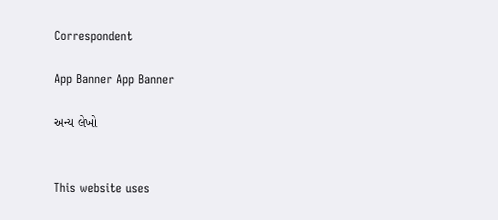Correspondent

App Banner App Banner

અન્ય લેખો


This website uses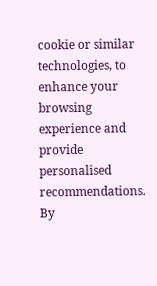cookie or similar technologies, to enhance your browsing experience and provide personalised recommendations. By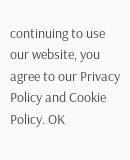continuing to use our website, you agree to our Privacy Policy and Cookie Policy. OK